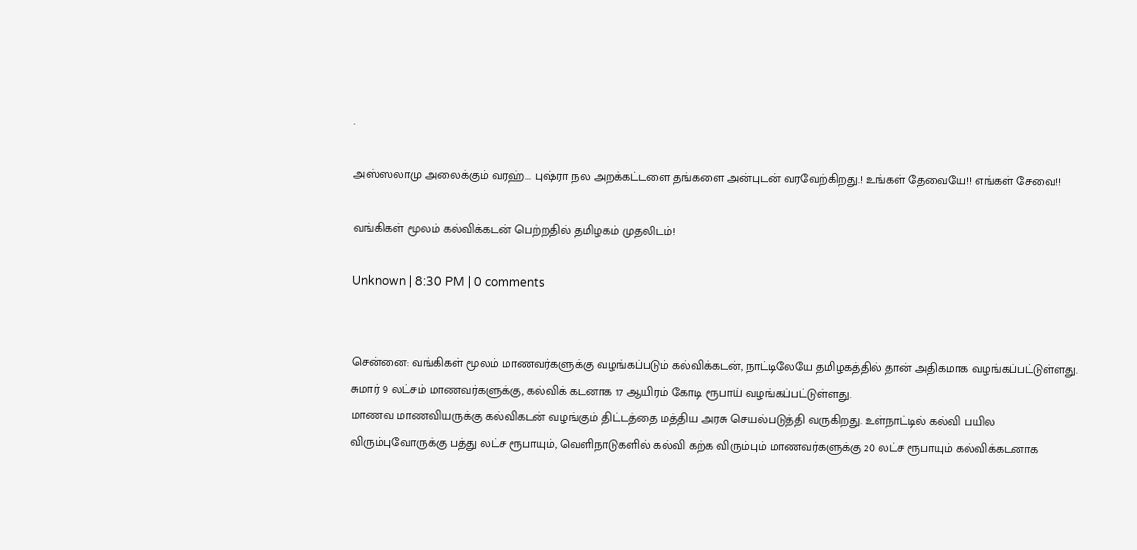.

அஸ்ஸலாமு அலைக்கும் வரஹ்... புஷ்ரா நல அறக்கட்டளை தங்களை அன்புடன் வரவேற்கிறது.! உங்கள் தேவையே!! எங்கள் சேவை!!

வங்கிகள் மூலம் கல்விக்கடன் பெற்றதில் தமிழகம் முதலிடம்!

Unknown | 8:30 PM | 0 comments


சென்னை: வங்கிகள் மூலம் மாணவர்களுக்கு வழங்கப்படும் கல்விக்கடன், நாட்டிலேயே தமிழகத்தில் தான் அதிகமாக வழங்கப்பட்டுள்ளது. சுமார் 9 லட்சம் மாணவர்களுக்கு, கல்விக் கடனாக 17 ஆயிரம் கோடி ரூபாய் வழங்கப்பட்டுள்ளது.
மாணவ மாணவியருக்கு கல்விகடன் வழங்கும் திட்டத்தை மத்திய அரசு செயல்படுத்தி வருகிறது. உள்நாட்டில் கல்வி பயில விரும்புவோருக்கு பத்து லட்ச ரூபாயும், வெளிநாடுகளில் கல்வி கற்க விரும்பும் மாணவர்களுக்கு 20 லட்ச ரூபாயும் கல்விக்கடனாக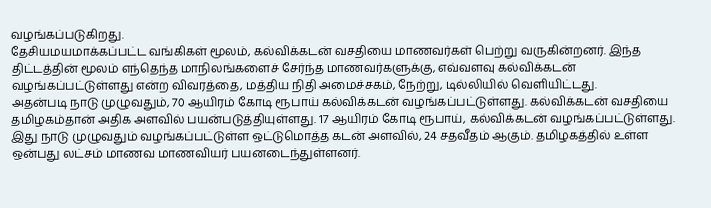வழங்கப்படுகிறது.
தேசியமயமாக்கப்பட்ட வங்கிகள் மூலம், கல்விக்கடன் வசதியை மாணவர்கள் பெற்று வருகின்றனர். இந்த திட்டத்தின் மூலம் எந்தெந்த மாநிலங்களைச் சேர்ந்த மாணவர்களுக்கு, எவ்வளவு கல்விக்கடன் வழங்கப்பட்டுள்ளது என்ற விவரத்தை, மத்திய நிதி அமைச்சகம், நேற்று, டில்லியில் வெளியிட்டது.
அதன்படி நாடு முழுவதும், 70 ஆயிரம் கோடி ரூபாய் கல்விக்கடன் வழங்கப்பட்டுள்ளது. கல்விக்கடன் வசதியை தமிழகம்தான் அதிக அளவில் பயன்படுத்தியுள்ளது. 17 ஆயிரம் கோடி ரூபாய், கல்விக்கடன் வழங்கப்பட்டுள்ளது.
இது நாடு முழுவதும் வழங்கப்பட்டுள்ள ஒட்டுமொத்த கடன் அளவில், 24 சதவீதம் ஆகும். தமிழகத்தில் உள்ள ஒன்பது லட்சம் மாணவ மாணவியர் பயனடைந்துள்ளனர்.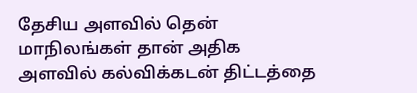தேசிய அளவில் தென் மாநிலங்கள் தான் அதிக அளவில் கல்விக்கடன் திட்டத்தை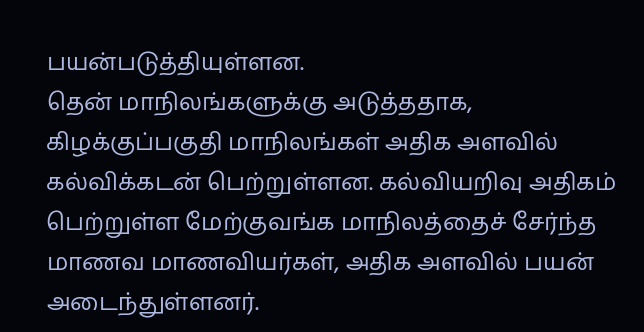பயன்படுத்தியுள்ளன.
தென் மாநிலங்களுக்கு அடுத்ததாக, கிழக்குப்பகுதி மாநிலங்கள் அதிக அளவில் கல்விக்கடன் பெற்றுள்ளன. கல்வியறிவு அதிகம் பெற்றுள்ள மேற்குவங்க மாநிலத்தைச் சேர்ந்த மாணவ மாணவியர்கள், அதிக அளவில் பயன் அடைந்துள்ளனர்.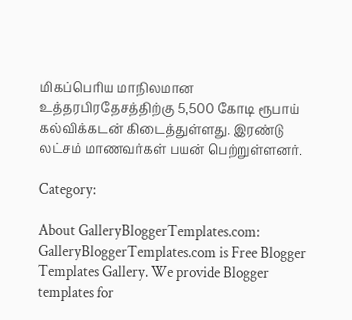மிகப்பெரிய மாநிலமான உத்தரபிரதேசத்திற்கு 5,500 கோடி ரூபாய் கல்விக்கடன் கிடைத்துள்ளது. இரண்டு லட்சம் மாணவர்கள் பயன் பெற்றுள்ளனர்.

Category:

About GalleryBloggerTemplates.com:
GalleryBloggerTemplates.com is Free Blogger Templates Gallery. We provide Blogger templates for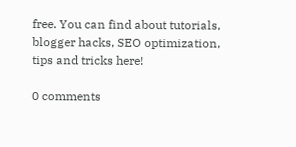free. You can find about tutorials, blogger hacks, SEO optimization, tips and tricks here!

0 comments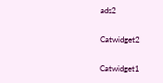ads2

Catwidget2

Catwidget1